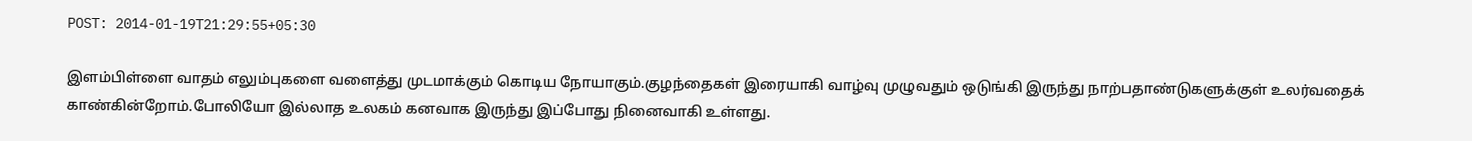POST: 2014-01-19T21:29:55+05:30

இளம்பிள்ளை வாதம் எலும்புகளை வளைத்து முடமாக்கும் கொடிய நோயாகும்.குழந்தைகள் இரையாகி வாழ்வு முழுவதும் ஒடுங்கி இருந்து நாற்பதாண்டுகளுக்குள் உலர்வதைக் காண்கின்றோம்.போலியோ இல்லாத உலகம் கனவாக இருந்து இப்போது நினைவாகி உள்ளது.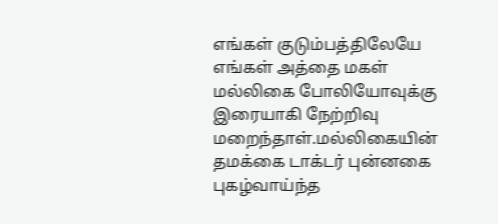எங்கள் குடும்பத்திலேயே எங்கள் அத்தை மகள் மல்லிகை போலியோவுக்கு இரையாகி நேற்றிவு மறைந்தாள்.மல்லிகையின் தமக்கை டாக்டர் புன்னகை புகழ்வாய்ந்த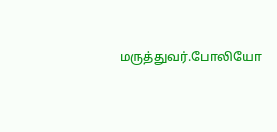மருத்துவர்.போலியோ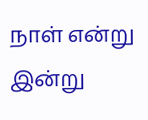நாள் என்று இன்று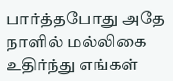பார்த்தபோது அதே நாளில் மல்லிகை உதிர்ந்து எங்கள்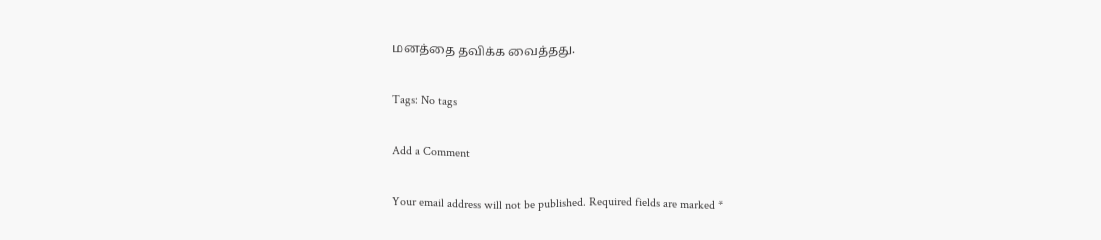மனத்தை தவிக்க வைத்தது.

Tags: No tags

Add a Comment

Your email address will not be published. Required fields are marked *